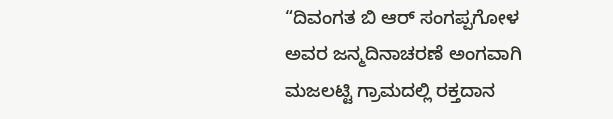“ದಿವಂಗತ ಬಿ ಆರ್ ಸಂಗಪ್ಪಗೋಳ ಅವರ ಜನ್ಮದಿನಾಚರಣೆ ಅಂಗವಾಗಿ ಮಜಲಟ್ಟಿ ಗ್ರಾಮದಲ್ಲಿ ರಕ್ತದಾನ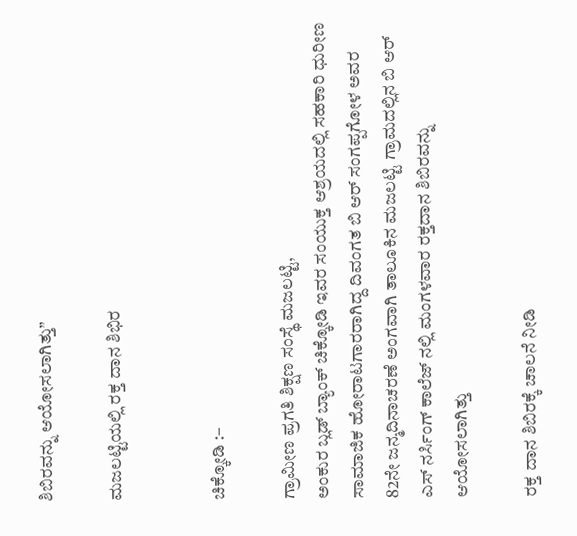ಶಿಬಿರವನ್ನು ಆಯೋಸಲಾಗಿತ್ತು”

ಮಜಲಟ್ಟಿಯಲ್ಲಿ ರಕ್ತ ದಾನ ಶಿಭಿರ


ಚಿಕ್ಕೋಡಿ :–

ಗ್ರಾಮೀಣ ಪ್ರಗತಿ ಶಿಕ್ಷಣ ಸಂಸ್ಥೆ ಮಜಲಟ್ಟಿ,
ಅಂಕುರ ಬ್ಲಡ್ ಬ್ಯಾಂಕ್ ಚಿಕ್ಕೋಡಿ ಇವರ ಸಂಯುಕ್ತ ಆಶ್ರಯದಲ್ಲಿ ಸಹಕಾರಿ ಧುರೀಣ ಸಾಮಾಜಿಕ ಹೋರಾಟಗಾರರಾಗಿದ್ದ ದಿವಂಗತ ಬಿ ಆರ್ ಸಂಗಪ್ಪಗೋಳ ಅವರ 82ನೇ ಜನ್ಮದಿನಾಚರಣೆ ಅಂಗವಾಗಿ ತಾಲೂಕಿನ ಮಜಲಟ್ಟಿ ಗ್ರಾಮದಲ್ಲಿನ ಬಿ ಆರ್ ಎಸ್ ನರ್ಸಿಂಗ್ ಕಾಲೆಜ್ ನಲ್ಲಿ ಮಂಗಳವಾರ ರಕ್ತದಾನ ಶಿಬಿರವನ್ನು ಆಯೋಸಲಾಗಿತ್ತು

ರಕ್ತ ದಾನ ಶಿಬಿರಕ್ಕೆ ಚಾಲನೆ ನೀಡಿ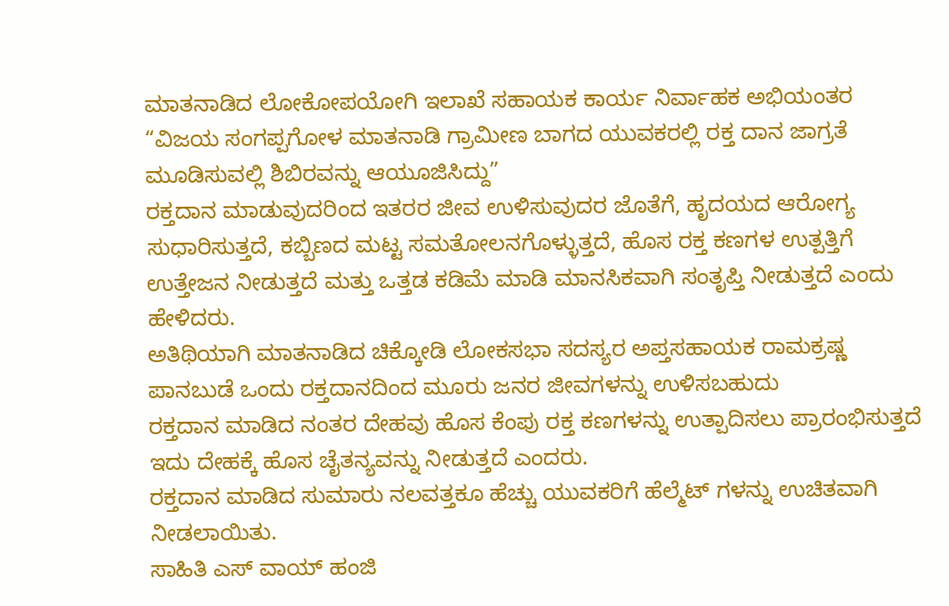ಮಾತನಾಡಿದ ಲೋಕೋಪಯೋಗಿ ಇಲಾಖೆ ಸಹಾಯಕ ಕಾರ್ಯ ನಿರ್ವಾಹಕ ಅಭಿಯಂತರ “ವಿಜಯ ಸಂಗಪ್ಪಗೋಳ ಮಾತನಾಡಿ ಗ್ರಾಮೀಣ ಬಾಗದ ಯುವಕರಲ್ಲಿ ರಕ್ತ ದಾನ ಜಾಗ್ರತೆ ಮೂಡಿಸುವಲ್ಲಿ ಶಿಬಿರವನ್ನು ಆಯೂಜಿಸಿದ್ದು”
ರಕ್ತದಾನ ಮಾಡುವುದರಿಂದ ಇತರರ ಜೀವ ಉಳಿಸುವುದರ ಜೊತೆಗೆ, ಹೃದಯದ ಆರೋಗ್ಯ ಸುಧಾರಿಸುತ್ತದೆ, ಕಬ್ಬಿಣದ ಮಟ್ಟ ಸಮತೋಲನಗೊಳ್ಳುತ್ತದೆ, ಹೊಸ ರಕ್ತ ಕಣಗಳ ಉತ್ಪತ್ತಿಗೆ ಉತ್ತೇಜನ ನೀಡುತ್ತದೆ ಮತ್ತು ಒತ್ತಡ ಕಡಿಮೆ ಮಾಡಿ ಮಾನಸಿಕವಾಗಿ ಸಂತೃಪ್ತಿ ನೀಡುತ್ತದೆ ಎಂದು ಹೇಳಿದರು.
ಅತಿಥಿಯಾಗಿ ಮಾತನಾಡಿದ ಚಿಕ್ಕೋಡಿ ಲೋಕಸಭಾ ಸದಸ್ಯರ ಅಪ್ತಸಹಾಯಕ ರಾಮಕ್ರಷ್ಣ ಪಾನಬುಡೆ ಒಂದು ರಕ್ತದಾನದಿಂದ ಮೂರು ಜನರ ಜೀವಗಳನ್ನು ಉಳಿಸಬಹುದು
ರಕ್ತದಾನ ಮಾಡಿದ ನಂತರ ದೇಹವು ಹೊಸ ಕೆಂಪು ರಕ್ತ ಕಣಗಳನ್ನು ಉತ್ಪಾದಿಸಲು ಪ್ರಾರಂಭಿಸುತ್ತದೆ ಇದು ದೇಹಕ್ಕೆ ಹೊಸ ಚೈತನ್ಯವನ್ನು ನೀಡುತ್ತದೆ ಎಂದರು.
ರಕ್ತದಾನ ಮಾಡಿದ ಸುಮಾರು ನಲವತ್ತಕೂ ಹೆಚ್ಚು ಯುವಕರಿಗೆ ಹೆಲ್ಮೆಟ್ ಗಳನ್ನು ಉಚಿತವಾಗಿ ನೀಡಲಾಯಿತು.
ಸಾಹಿತಿ ಎಸ್ ವಾಯ್ ಹಂಜಿ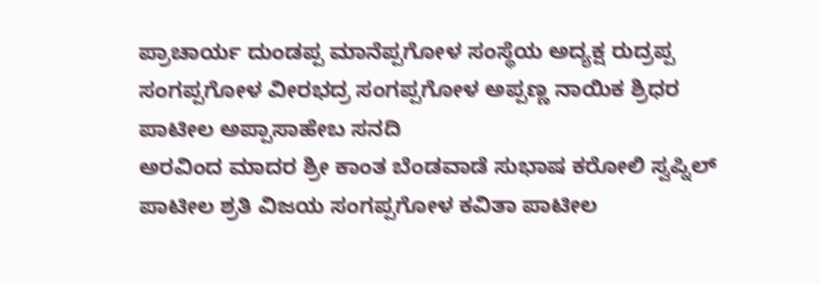ಪ್ರಾಚಾರ್ಯ ದುಂಡಪ್ಪ ಮಾನೆಪ್ಪಗೋಳ ಸಂಸ್ಥೆಯ ಅದ್ಯಕ್ಷ ರುದ್ರಪ್ಪ ಸಂಗಪ್ಪಗೋಳ ವೀರಭದ್ರ ಸಂಗಪ್ಪಗೋಳ ಅಪ್ಪಣ್ಣ ನಾಯಿಕ ಶ್ರಿಧರ ಪಾಟೀಲ ಅಪ್ಪಾಸಾಹೇಬ ಸನದಿ
ಅರವಿಂದ ಮಾದರ ಶ್ರೀ ಕಾಂತ ಬೆಂಡವಾಡೆ ಸುಭಾಷ ಕರೋಲಿ ಸ್ವಪ್ನಿಲ್ ಪಾಟೀಲ ಶ್ರತಿ ವಿಜಯ ಸಂಗಪ್ಪಗೋಳ ಕವಿತಾ ಪಾಟೀಲ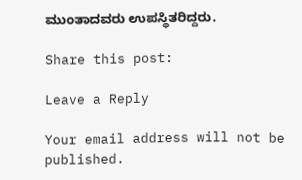ಮುಂತಾದವರು ಉಪಸ್ಥಿತರಿದ್ದರು.

Share this post:

Leave a Reply

Your email address will not be published.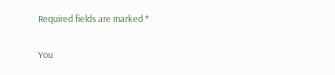Required fields are marked *

You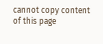cannot copy content of this page